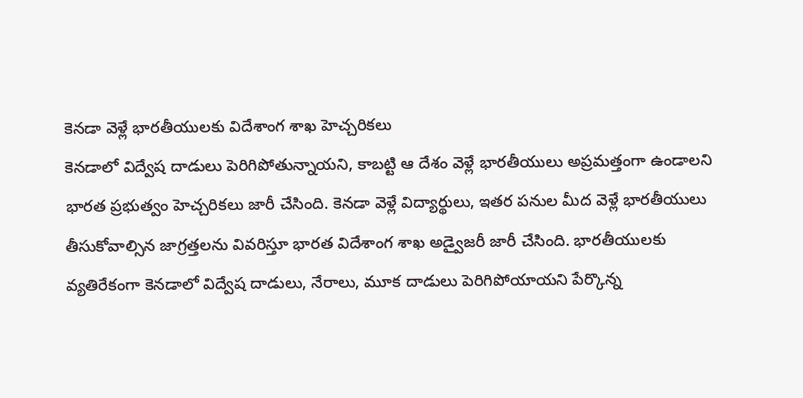కెనడా వెళ్లే భారతీయులకు విదేశాంగ శాఖ హెచ్చరికలు
కెనడాలో విద్వేష దాడులు పెరిగిపోతున్నాయని, కాబట్టి ఆ దేశం వెళ్లే భారతీయులు అప్రమత్తంగా ఉండాలని భారత ప్రభుత్వం హెచ్చరికలు జారీ చేసింది. కెనడా వెళ్లే విద్యార్థులు, ఇతర పనుల మీద వెళ్లే భారతీయులు తీసుకోవాల్సిన జాగ్రత్తలను వివరిస్తూ భారత విదేశాంగ శాఖ అడ్వైజరీ జారీ చేసింది. భారతీయులకు వ్యతిరేకంగా కెనడాలో విద్వేష దాడులు, నేరాలు, మూక దాడులు పెరిగిపోయాయని పేర్కొన్న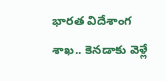భారత విదేశాంగ శాఖ.. కెనడాకు వెళ్లే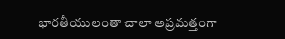భారతీయులంతా చాలా అప్రమత్తంగా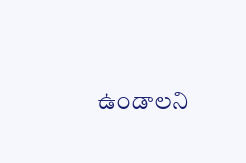ఉండాలని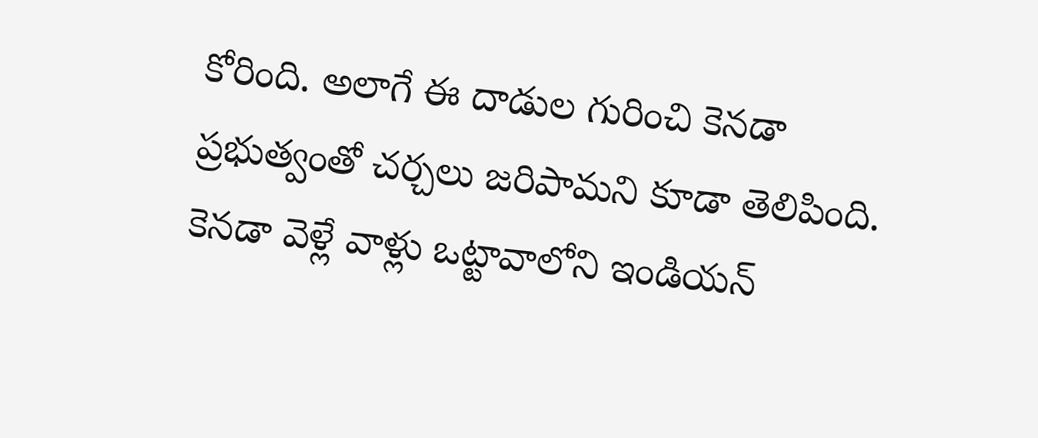కోరింది. అలాగే ఈ దాడుల గురించి కెనడా ప్రభుత్వంతో చర్చలు జరిపామని కూడా తెలిపింది. కెనడా వెళ్లే వాళ్లు ఒట్టావాలోని ఇండియన్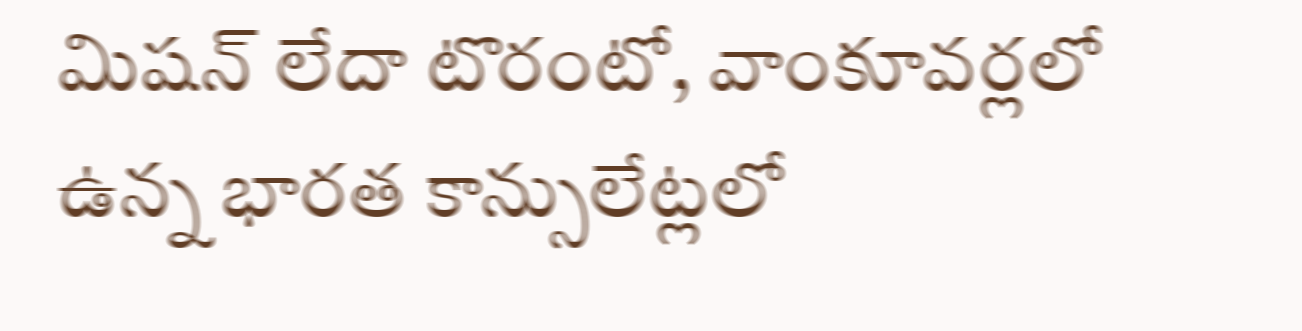మిషన్ లేదా టొరంటో, వాంకూవర్లలో ఉన్న భారత కాన్సులేట్లలో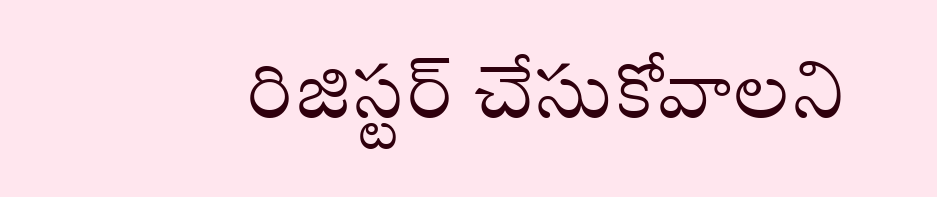రిజిస్టర్ చేసుకోవాలని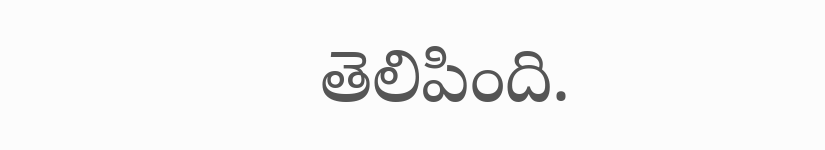తెలిపింది.